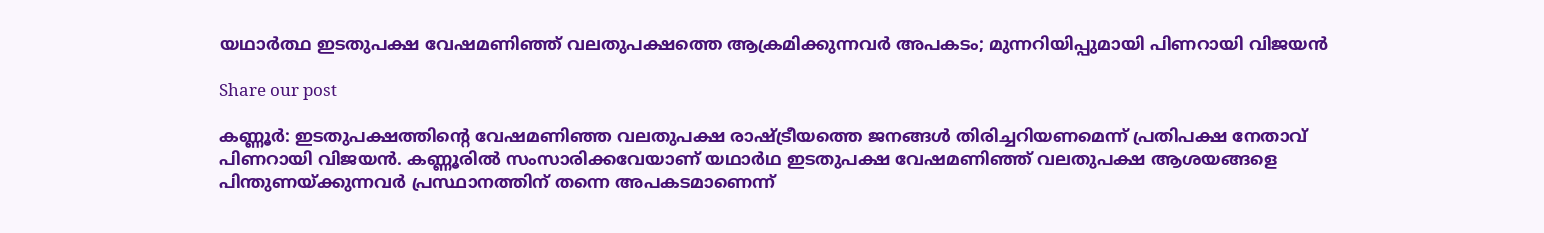യഥാർത്ഥ ഇടതുപക്ഷ വേഷമണിഞ്ഞ് വലതുപക്ഷത്തെ ആക്രമിക്കുന്നവർ അപകടം; മുന്നറിയിപ്പുമായി പിണറായി വിജയൻ

Share our post

കണ്ണൂർ: ഇടതുപക്ഷത്തിന്‍റെ വേഷമണിഞ്ഞ വലതുപക്ഷ രാഷ്ട്രീയത്തെ ജനങ്ങൾ തിരിച്ചറിയണമെന്ന് പ്രതിപക്ഷ നേതാവ് പിണറായി വിജയൻ. കണ്ണൂരിൽ സംസാരിക്കവേയാണ് യഥാർഥ ഇടതുപക്ഷ വേഷമണിഞ്ഞ് വലതുപക്ഷ ആശയങ്ങളെ പിന്തുണയ്ക്കുന്നവർ പ്രസ്ഥാനത്തിന് തന്നെ അപകടമാണെന്ന്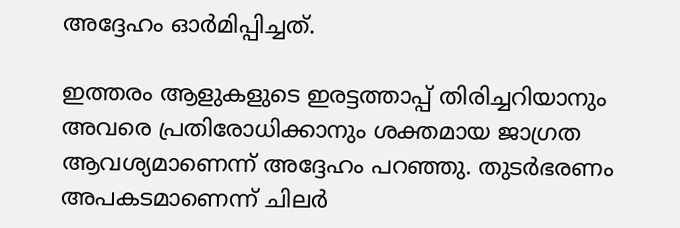അദ്ദേഹം ഓർമിപ്പിച്ചത്.

ഇത്തരം ആളുകളുടെ ഇരട്ടത്താപ്പ് തിരിച്ചറിയാനും അവരെ പ്രതിരോധിക്കാനും ശക്തമായ ജാഗ്രത ആവശ്യമാണെന്ന് അദ്ദേഹം പറഞ്ഞു. തുടർഭരണം അപകടമാണെന്ന് ചിലർ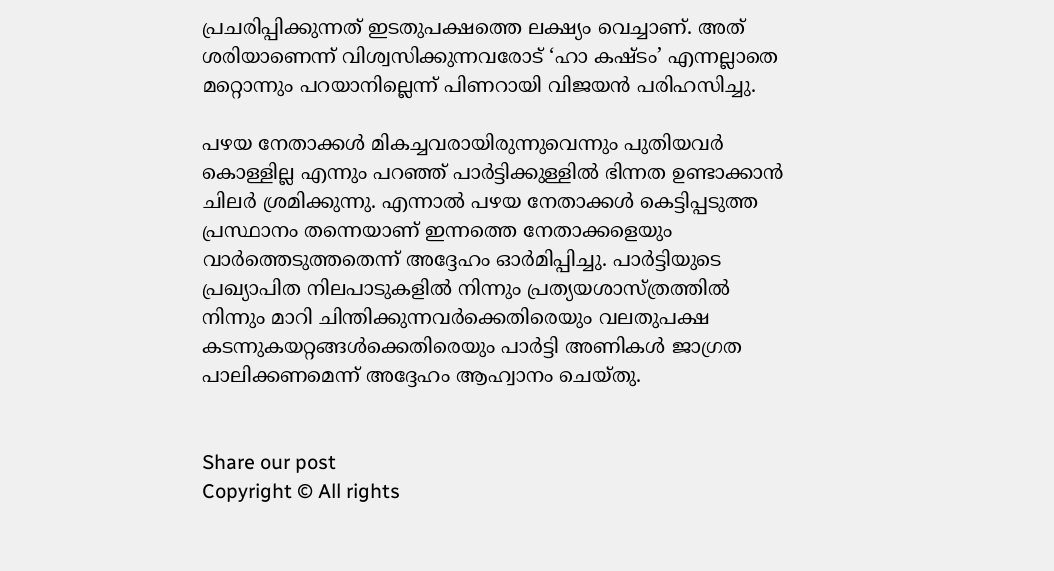പ്രചരിപ്പിക്കുന്നത് ഇടതുപക്ഷത്തെ ലക്ഷ്യം വെച്ചാണ്. അത് ശരിയാണെന്ന് വിശ്വസിക്കുന്നവരോട് ‘ഹാ കഷ്ടം’ എന്നല്ലാതെ മറ്റൊന്നും പറയാനില്ലെന്ന് പിണറായി വിജയൻ പരിഹസിച്ചു.

പഴയ നേതാക്കൾ മികച്ചവരായിരുന്നുവെന്നും പുതിയവർ കൊള്ളില്ല എന്നും പറഞ്ഞ് പാർട്ടിക്കുള്ളിൽ ഭിന്നത ഉണ്ടാക്കാൻ ചിലർ ശ്രമിക്കുന്നു. എന്നാൽ പഴയ നേതാക്കൾ കെട്ടിപ്പടുത്ത പ്രസ്ഥാനം തന്നെയാണ് ഇന്നത്തെ നേതാക്കളെയും വാർത്തെടുത്തതെന്ന് അദ്ദേഹം ഓർമിപ്പിച്ചു. പാർട്ടിയുടെ പ്രഖ്യാപിത നിലപാടുകളിൽ നിന്നും പ്രത്യയശാസ്ത്രത്തിൽ നിന്നും മാറി ചിന്തിക്കുന്നവർക്കെതിരെയും വലതുപക്ഷ കടന്നുകയറ്റങ്ങൾക്കെതിരെയും പാർട്ടി അണികൾ ജാഗ്രത പാലിക്കണമെന്ന് അദ്ദേഹം ആഹ്വാനം ചെയ്തു.


Share our post
Copyright © All rights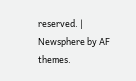reserved. | Newsphere by AF themes.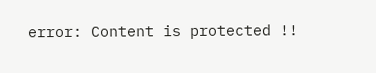error: Content is protected !!